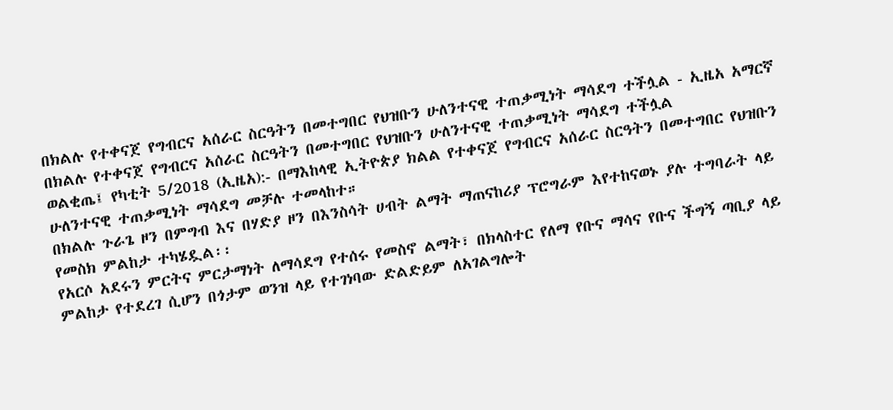በክልሉ የተቀናጀ የግብርና አሰራር ስርዓትን በመተግበር የህዝቡን ሁለንተናዊ ተጠቃሚነት ማሳደግ ተችሏል - ኢዜአ አማርኛ
በክልሉ የተቀናጀ የግብርና አሰራር ስርዓትን በመተግበር የህዝቡን ሁለንተናዊ ተጠቃሚነት ማሳደግ ተችሏል
ወልቂጤ፤ የካቲት 5/2018 (ኢዜአ):- በማእከላዊ ኢትዮጵያ ክልል የተቀናጀ የግብርና አሰራር ስርዓትን በመተግበር የህዝቡን ሁለንተናዊ ተጠቃሚነት ማሳደግ መቻሉ ተመላከተ።
በክልሉ ጉራጌ ዞን በምግብ እና በሃድያ ዞን በእንስሳት ሀብት ልማት ማጠናከሪያ ፕሮግራም እየተከናወኑ ያሉ ተግባራት ላይ የመስክ ምልከታ ተካሄዷል፡፡
የአርሶ አደሩን ምርትና ምርታማነት ለማሳደግ የተሰሩ የመስኖ ልማት፣ በክላስተር የለማ የቡና ማሳና የቡና ችግኝ ጣቢያ ላይ ምልከታ የተደረገ ሲሆን በጎታም ወንዝ ላይ የተገነባው ድልድይም ለአገልግሎት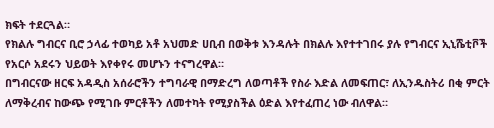ክፍት ተደርጓል።
የክልሉ ግብርና ቢሮ ኃላፊ ተወካይ አቶ አህመድ ሀቢብ በወቅቱ እንዳሉት በክልሉ እየተተገበሩ ያሉ የግብርና ኢኒሼቲቮች የአርሶ አደሩን ህይወት እየቀየሩ መሆኑን ተናግረዋል።
በግብርናው ዘርፍ አዳዲስ አሰራሮችን ተግባራዊ በማድረግ ለወጣቶች የስራ እድል ለመፍጠር፣ ለኢንዱስትሪ በቂ ምርት ለማቅረብና ከውጭ የሚገቡ ምርቶችን ለመተካት የሚያስችል ዕድል እየተፈጠረ ነው ብለዋል።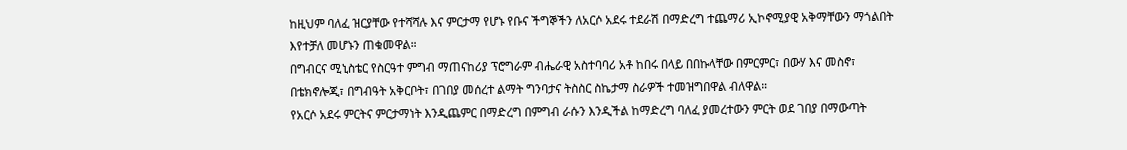ከዚህም ባለፈ ዝርያቸው የተሻሻሉ እና ምርታማ የሆኑ የቡና ችግኞችን ለአርሶ አደሩ ተደራሽ በማድረግ ተጨማሪ ኢኮኖሚያዊ አቅማቸውን ማጎልበት እየተቻለ መሆኑን ጠቁመዋል።
በግብርና ሚኒስቴር የስርዓተ ምግብ ማጠናከሪያ ፕሮግራም ብሔራዊ አስተባባሪ አቶ ከበሩ በላይ በበኩላቸው በምርምር፣ በውሃ እና መስኖ፣ በቴክኖሎጂ፣ በግብዓት አቅርቦት፣ በገበያ መሰረተ ልማት ግንባታና ትስስር ስኬታማ ስራዎች ተመዝግበዋል ብለዋል።
የአርሶ አደሩ ምርትና ምርታማነት እንዲጨምር በማድረግ በምግብ ራሱን እንዲችል ከማድረግ ባለፈ ያመረተውን ምርት ወደ ገበያ በማውጣት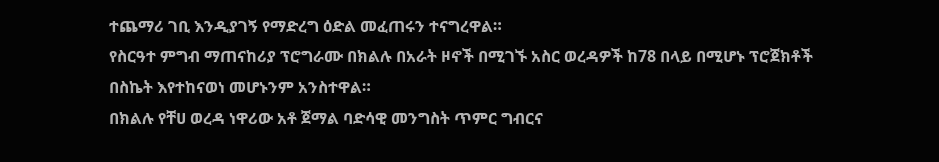ተጨማሪ ገቢ እንዲያገኝ የማድረግ ዕድል መፈጠሩን ተናግረዋል።
የስርዓተ ምግብ ማጠናከሪያ ፕሮግራሙ በክልሉ በአራት ዞኖች በሚገኙ አስር ወረዳዎች ከ78 በላይ በሚሆኑ ፕሮጀክቶች በስኬት እየተከናወነ መሆኑንም አንስተዋል።
በክልሉ የቸሀ ወረዳ ነዋሪው አቶ ጀማል ባድሳዊ መንግስት ጥምር ግብርና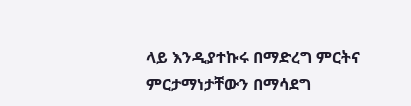ላይ እንዲያተኩሩ በማድረግ ምርትና ምርታማነታቸውን በማሳደግ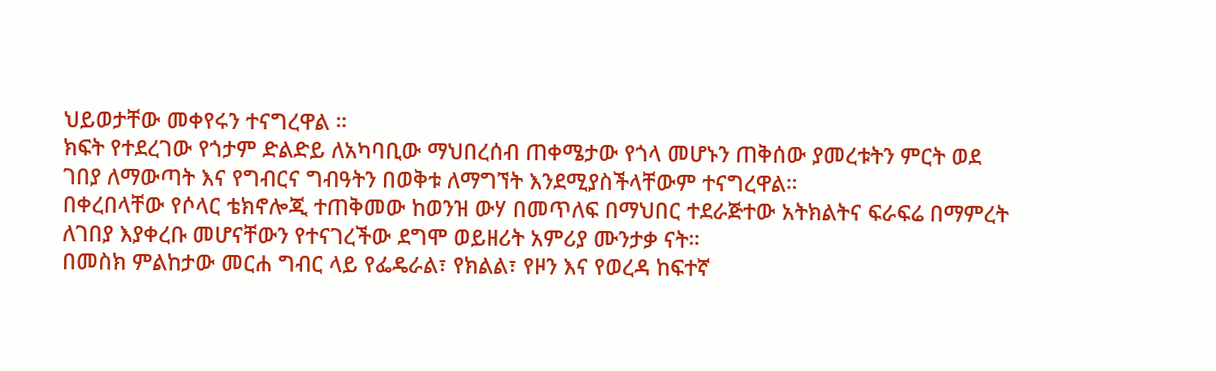ህይወታቸው መቀየሩን ተናግረዋል ።
ክፍት የተደረገው የጎታም ድልድይ ለአካባቢው ማህበረሰብ ጠቀሜታው የጎላ መሆኑን ጠቅሰው ያመረቱትን ምርት ወደ ገበያ ለማውጣት እና የግብርና ግብዓትን በወቅቱ ለማግኘት እንደሚያስችላቸውም ተናግረዋል።
በቀረበላቸው የሶላር ቴክኖሎጂ ተጠቅመው ከወንዝ ውሃ በመጥለፍ በማህበር ተደራጅተው አትክልትና ፍራፍሬ በማምረት ለገበያ እያቀረቡ መሆናቸውን የተናገረችው ደግሞ ወይዘሪት አምሪያ ሙንታቃ ናት።
በመስክ ምልከታው መርሐ ግብር ላይ የፌዴራል፣ የክልል፣ የዞን እና የወረዳ ከፍተኛ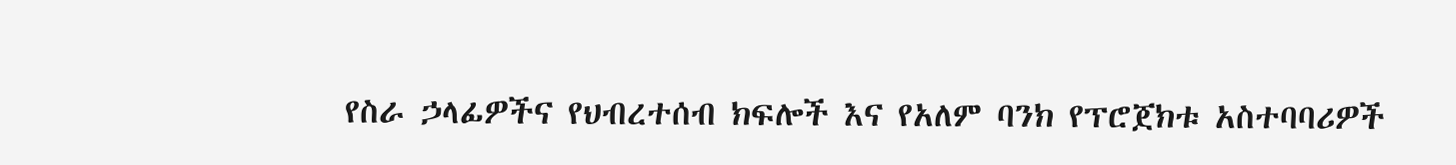የስራ ኃላፊዎችና የህብረተሰብ ክፍሎች እና የአለም ባንክ የፕሮጀክቱ አስተባባሪዎች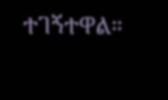ተገኝተዋል።